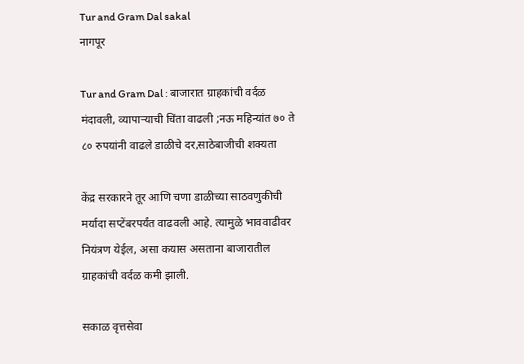Tur and Gram Dal sakal
नागपूर

Tur and Gram Dal : बाजारात ग्राहकांची वर्दळ मंदावली, व्यापाऱ्याची चिंता वाढली ;नऊ महिन्यांत ७० ते ८० रुपयांनी वाढले डाळीचे दर,साठेबाजीची शक्यता

केंद्र सरकारने तूर आणि चणा डाळीच्या साठवणुकीची मर्यादा सप्टेंबरपर्यंत वाढवली आहे. त्यामुळे भाववाढीवर नियंत्रण येईल, असा कयास असताना बाजारातील ग्राहकांची वर्दळ कमी झाली.

सकाळ वृत्तसेवा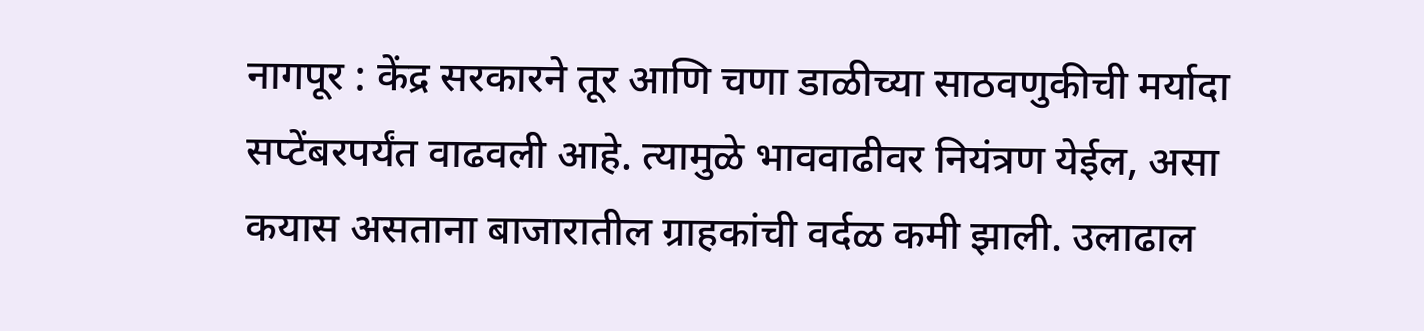नागपूर : केंद्र सरकारने तूर आणि चणा डाळीच्या साठवणुकीची मर्यादा सप्टेंबरपर्यंत वाढवली आहे. त्यामुळे भाववाढीवर नियंत्रण येईल, असा कयास असताना बाजारातील ग्राहकांची वर्दळ कमी झाली. उलाढाल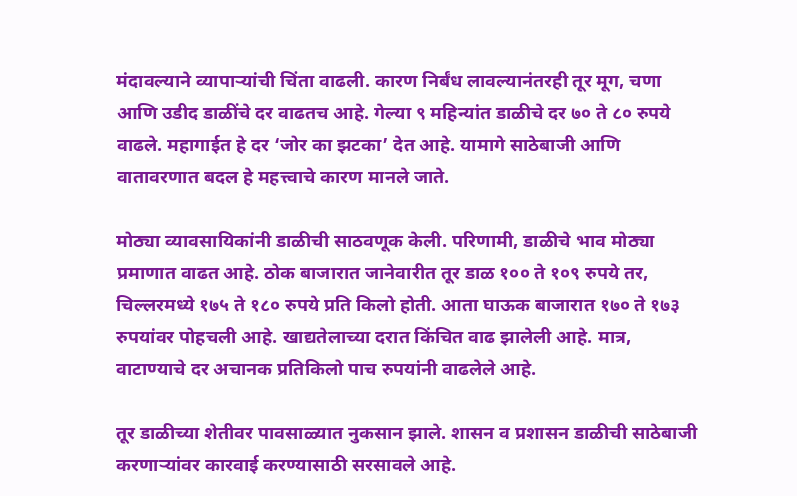मंदावल्याने व्यापाऱ्यांची चिंता वाढली. कारण निर्बंध लावल्यानंतरही तूर मूग, चणा आणि उडीद डाळींचे दर वाढतच आहे. गेल्या ९ महिन्यांत डाळीचे दर ७० ते ८० रुपये वाढले. महागाईत हे दर ‘जोर का झटका’ देत आहे. यामागे साठेबाजी आणि वातावरणात बदल हे महत्त्वाचे कारण मानले जाते.

मोठ्या व्यावसायिकांनी डाळीची साठवणूक केली. परिणामी, डाळीचे भाव मोठ्या प्रमाणात वाढत आहे. ठोक बाजारात जानेवारीत तूर डाळ १०० ते १०९ रुपये तर, चिल्लरमध्ये १७५ ते १८० रुपये प्रति किलो होती. आता घाऊक बाजारात १७० ते १७३ रुपयांवर पोहचली आहे. खाद्यतेलाच्या दरात किंचित वाढ झालेली आहे. मात्र, वाटाण्याचे दर अचानक प्रतिकिलो पाच रुपयांनी वाढलेले आहे.

तूर डाळीच्या शेतीवर पावसाळ्यात नुकसान झाले. शासन व प्रशासन डाळीची साठेबाजी करणाऱ्यांवर कारवाई करण्यासाठी सरसावले आहे.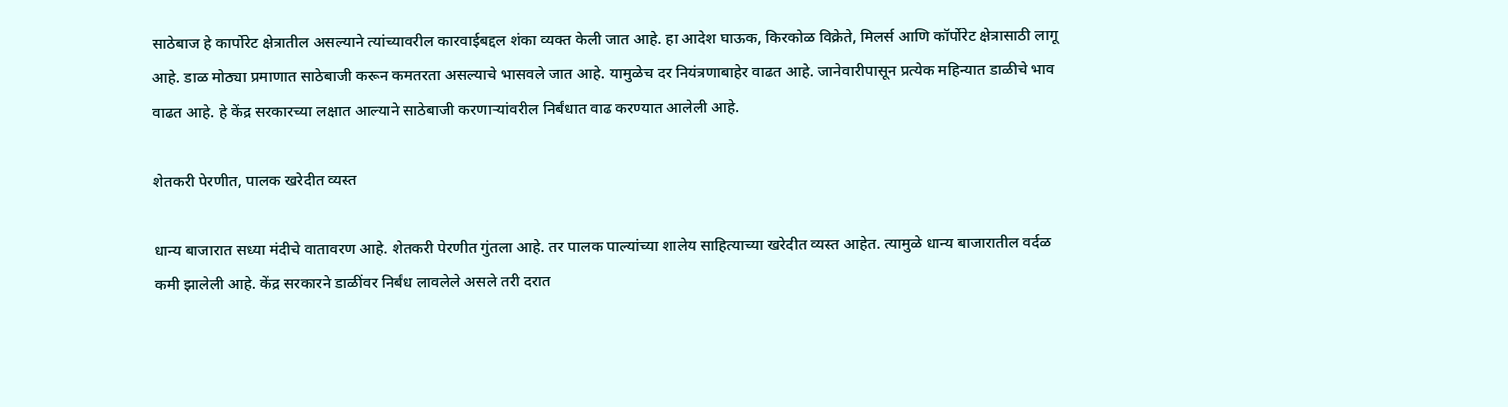साठेबाज हे कार्पोरेट क्षेत्रातील असल्याने त्यांच्यावरील कारवाईबद्दल शंका व्यक्त केली जात आहे. हा आदेश घाऊक, किरकोळ विक्रेते, मिलर्स आणि कॉर्पोरेट क्षेत्रासाठी लागू आहे. डाळ मोठ्या प्रमाणात साठेबाजी करून कमतरता असल्याचे भासवले जात आहे. यामुळेच दर नियंत्रणाबाहेर वाढत आहे. जानेवारीपासून प्रत्येक महिन्यात डाळीचे भाव वाढत आहे. हे केंद्र सरकारच्या लक्षात आल्याने साठेबाजी करणाऱ्यांवरील निर्बंधात वाढ करण्यात आलेली आहे.

शेतकरी पेरणीत, पालक खरेदीत व्यस्त

धान्य बाजारात सध्या मंदीचे वातावरण आहे. शेतकरी पेरणीत गुंतला आहे. तर पालक पाल्यांच्या शालेय साहित्याच्या खरेदीत व्यस्त आहेत. त्यामुळे धान्य बाजारातील वर्दळ कमी झालेली आहे. केंद्र सरकारने डाळींवर निर्बंध लावलेले असले तरी दरात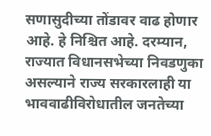सणासुदीच्या तोंडावर वाढ होणार आहे. हे निश्चित आहे. दरम्यान, राज्यात विधानसभेच्या निवडणुका असल्याने राज्य सरकारलाही या भाववाढीविरोधातील जनतेच्या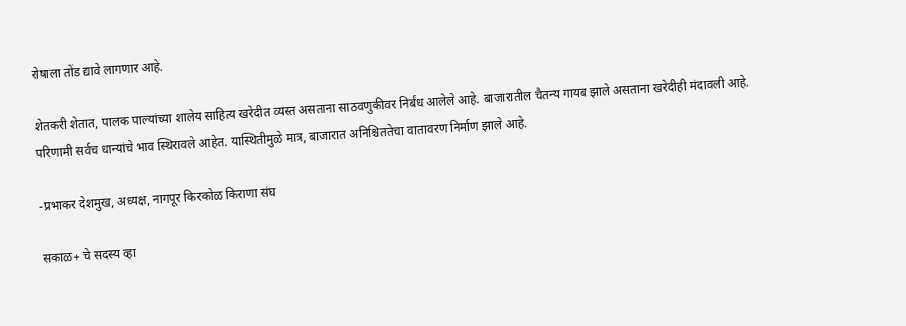रोषाला तोंड द्यावे लागणार आहे.

शेतकरी शेतात, पालक पाल्यांच्या शालेय साहित्य खरेदीत व्यस्त असताना साठवणुकीवर निर्बंध आलेले आहे. बाजारातील चैतन्य गायब झाले असताना खरेदीही मंदावली आहे. परिणामी सर्वच धान्यांचे भाव स्थिरावले आहेत. यास्थितीमुळे मात्र, बाजारात अनिश्चिततेचा वातावरण निर्माण झाले आहे.

-प्रभाकर देशमुख, अध्यक्ष, नागपूर किरकोळ किराणा संघ

सकाळ+ चे सदस्य व्हा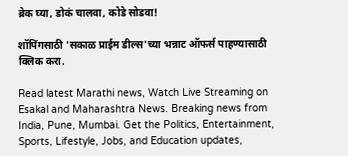ब्रेक घ्या, डोकं चालवा, कोडे सोडवा!

शॉपिंगसाठी 'सकाळ प्राईम डील्स'च्या भन्नाट ऑफर्स पाहण्यासाठी क्लिक करा.

Read latest Marathi news, Watch Live Streaming on Esakal and Maharashtra News. Breaking news from India, Pune, Mumbai. Get the Politics, Entertainment, Sports, Lifestyle, Jobs, and Education updates,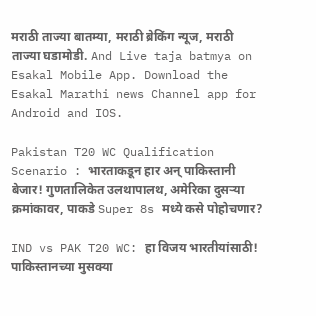मराठी ताज्या बातम्या, मराठी ब्रेकिंग न्यूज, मराठी ताज्या घडामोडी. And Live taja batmya on Esakal Mobile App. Download the Esakal Marathi news Channel app for Android and IOS.

Pakistan T20 WC Qualification Scenario : भारताकडून हार अन् पाकिस्तानी बेजार! गुणतालिकेत उलथापालथ, अमेरिका दुसऱ्या क्रमांकावर, पाकडे Super 8s मध्ये कसे पोहोचणार?

IND vs PAK T20 WC: हा विजय भारतीयांसाठी! पाकिस्तानच्या मुसक्या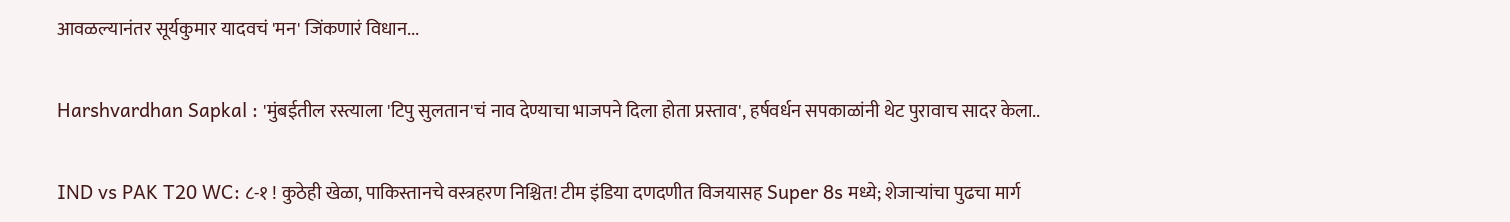आवळल्यानंतर सूर्यकुमार यादवचं 'मन' जिंकणारं विधान...

Harshvardhan Sapkal : 'मुंबईतील रस्त्याला 'टिपु सुलतान'चं नाव देण्याचा भाजपने दिला होता प्रस्ताव', हर्षवर्धन सपकाळांनी थेट पुरावाच सादर केला..

IND vs PAK T20 WC: ८-१ ! कुठेही खेळा, पाकिस्तानचे वस्त्रहरण निश्चित! टीम इंडिया दणदणीत विजयासह Super 8s मध्ये; शेजाऱ्यांचा पुढचा मार्ग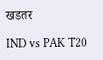खडतर

IND vs PAK T20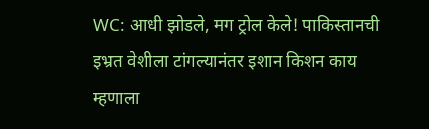WC: आधी झोडले, मग ट्रोल केले! पाकिस्तानची इभ्रत वेशीला टांगल्यानंतर इशान किशन काय म्हणाला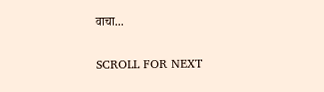वाचा...

SCROLL FOR NEXT